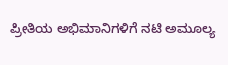ಪ್ರೀತಿಯ ಅಭಿಮಾನಿಗಳಿಗೆ ನಟಿ ಅಮೂಲ್ಯ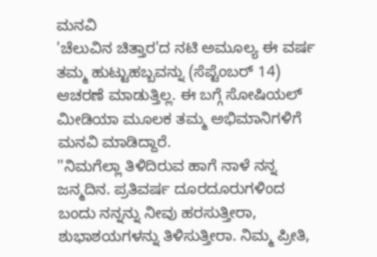ಮನವಿ
'ಚೆಲುವಿನ ಚಿತ್ತಾರ'ದ ನಟಿ ಅಮೂಲ್ಯ ಈ ವರ್ಷ ತಮ್ಮ ಹುಟ್ಟುಹಬ್ಬವನ್ನು (ಸೆಪ್ಟೆಂಬರ್ 14) ಆಚರಣೆ ಮಾಡುತ್ತಿಲ್ಲ. ಈ ಬಗ್ಗೆ ಸೋಷಿಯಲ್ ಮೀಡಿಯಾ ಮೂಲಕ ತಮ್ಮ ಅಭಿಮಾನಿಗಳಿಗೆ ಮನವಿ ಮಾಡಿದ್ದಾರೆ.
''ನಿಮಗೆಲ್ಲಾ ತಿಳಿದಿರುವ ಹಾಗೆ ನಾಳೆ ನನ್ನ ಜನ್ಮದಿನ. ಪ್ರತಿವರ್ಷ ದೂರದೂರುಗಳಿಂದ ಬಂದು ನನ್ನನ್ನು ನೀವು ಹರಸುತ್ತೀರಾ, ಶುಭಾಶಯಗಳನ್ನು ತಿಳಿಸುತ್ತೀರಾ. ನಿಮ್ಮ ಪ್ರೀತಿ,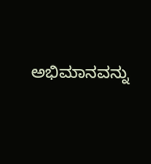ಅಭಿಮಾನವನ್ನು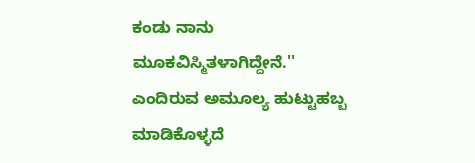ಕಂಡು ನಾನು ಮೂಕವಿಸ್ಮಿತಳಾಗಿದ್ದೇನೆ.'' ಎಂದಿರುವ ಅಮೂಲ್ಯ ಹುಟ್ಟುಹಬ್ಬ ಮಾಡಿಕೊಳ್ಳದೆ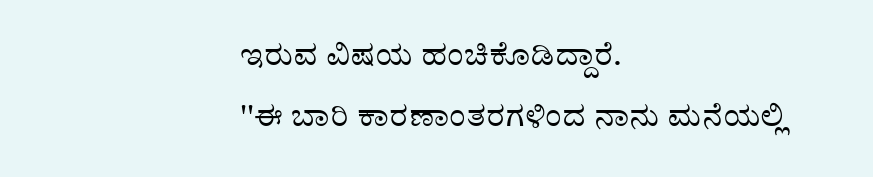ಇರುವ ವಿಷಯ ಹಂಚಿಕೊಡಿದ್ದಾರೆ.
''ಈ ಬಾರಿ ಕಾರಣಾಂತರಗಳಿಂದ ನಾನು ಮನೆಯಲ್ಲಿ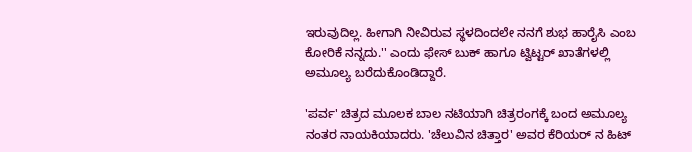ಇರುವುದಿಲ್ಲ. ಹೀಗಾಗಿ ನೀವಿರುವ ಸ್ಥಳದಿಂದಲೇ ನನಗೆ ಶುಭ ಹಾರೈಸಿ ಎಂಬ ಕೋರಿಕೆ ನನ್ನದು.'' ಎಂದು ಫೇಸ್ ಬುಕ್ ಹಾಗೂ ಟ್ವಿಟ್ಟರ್ ಖಾತೆಗಳಲ್ಲಿ ಅಮೂಲ್ಯ ಬರೆದುಕೊಂಡಿದ್ದಾರೆ.

'ಪರ್ವ' ಚಿತ್ರದ ಮೂಲಕ ಬಾಲ ನಟಿಯಾಗಿ ಚಿತ್ರರಂಗಕ್ಕೆ ಬಂದ ಅಮೂಲ್ಯ ನಂತರ ನಾಯಕಿಯಾದರು. 'ಚೆಲುವಿನ ಚಿತ್ತಾರ' ಅವರ ಕೆರಿಯರ್ ನ ಹಿಟ್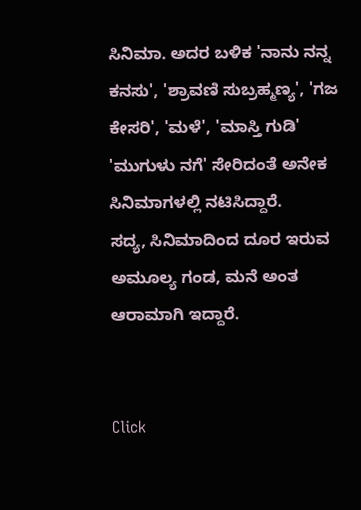ಸಿನಿಮಾ. ಅದರ ಬಳಿಕ 'ನಾನು ನನ್ನ ಕನಸು', 'ಶ್ರಾವಣಿ ಸುಬ್ರಹ್ಮಣ್ಯ', 'ಗಜ ಕೇಸರಿ', 'ಮಳೆ', 'ಮಾಸ್ತಿ ಗುಡಿ' 'ಮುಗುಳು ನಗೆ' ಸೇರಿದಂತೆ ಅನೇಕ ಸಿನಿಮಾಗಳಲ್ಲಿ ನಟಿಸಿದ್ದಾರೆ.
ಸದ್ಯ, ಸಿನಿಮಾದಿಂದ ದೂರ ಇರುವ ಅಮೂಲ್ಯ ಗಂಡ, ಮನೆ ಅಂತ ಆರಾಮಾಗಿ ಇದ್ದಾರೆ.


Click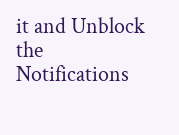it and Unblock the Notifications